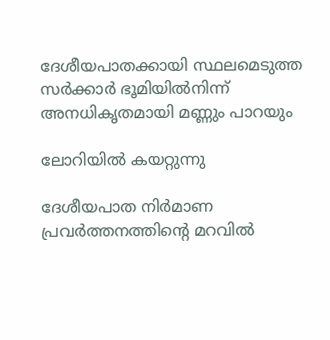ദേശീയപാതക്കായി സ്ഥലമെടുത്ത സർക്കാർ ഭൂമിയിൽനിന്ന് അനധികൃതമായി മണ്ണും പാറയും

ലോറിയിൽ കയറ്റുന്നു

ദേശീയപാത നിർമാണ പ്രവർത്തനത്തിന്‍റെ മറവിൽ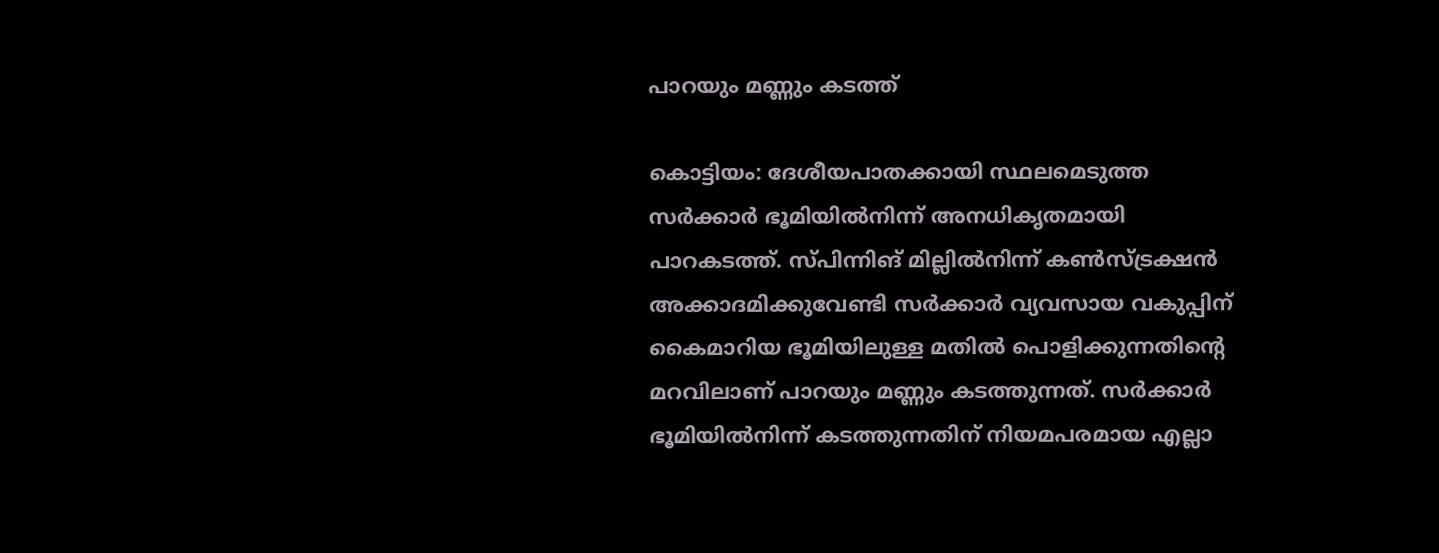പാറയും മണ്ണും കടത്ത്

കൊട്ടിയം: ദേശീയപാതക്കായി സ്ഥലമെടുത്ത സർക്കാർ ഭൂമിയിൽനിന്ന് അനധികൃതമായി പാറകടത്ത്. സ്പിന്നിങ് മില്ലിൽനിന്ന് കൺസ്ട്രക്ഷൻ അക്കാദമിക്കുവേണ്ടി സർക്കാർ വ്യവസായ വകുപ്പിന് കൈമാറിയ ഭൂമിയിലുള്ള മതിൽ പൊളിക്കുന്നതിന്‍റെ മറവിലാണ് പാറയും മണ്ണും കടത്തുന്നത്. സർക്കാർ ഭൂമിയിൽനിന്ന് കടത്തുന്നതിന് നിയമപരമായ എല്ലാ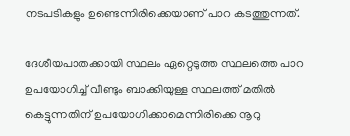നടപടികളും ഉണ്ടെന്നിരിക്കെയാണ് പാറ കടത്തുന്നത്.

ദേശീയപാതക്കായി സ്ഥലം ഏറ്റെടുത്ത സ്ഥലത്തെ പാറ ഉപയോഗിച്ച് വീണ്ടും ബാക്കിയുള്ള സ്ഥലത്ത് മതിൽ കെട്ടുന്നതിന് ഉപയോഗിക്കാമെന്നിരിക്കെ നൂറു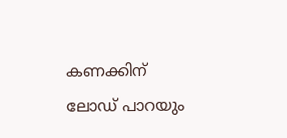കണക്കിന് ലോഡ് പാറയും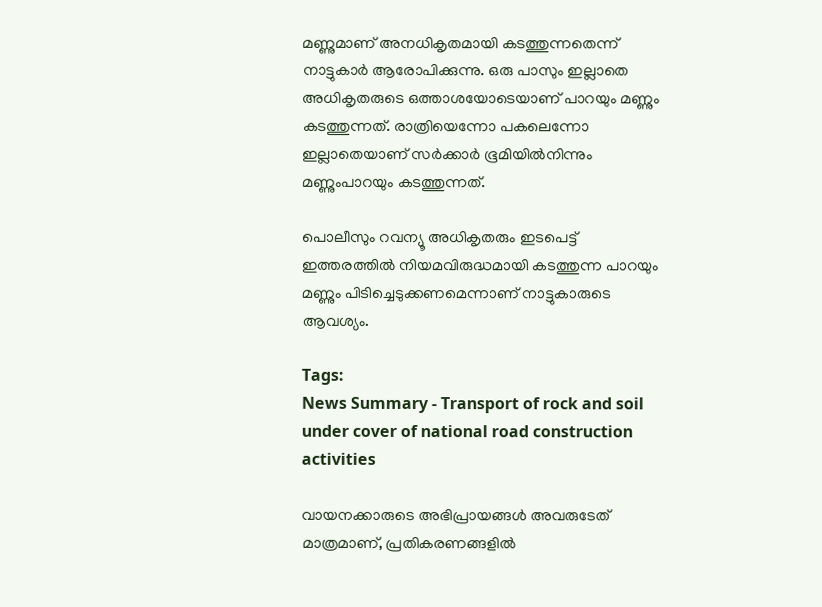മണ്ണുമാണ് അനധികൃതമായി കടത്തുന്നതെന്ന് നാട്ടുകാർ ആരോപിക്കുന്നു. ഒരു പാസും ഇല്ലാതെ അധികൃതരുടെ ഒത്താശയോടെയാണ് പാറയും മണ്ണും കടത്തുന്നത്. രാത്രിയെന്നോ പകലെന്നോ ഇല്ലാതെയാണ് സർക്കാർ ഭൂമിയിൽനിന്നും മണ്ണുംപാറയും കടത്തുന്നത്.

പൊലീസും റവന്യൂ അധികൃതരും ഇടപെട്ട് ഇത്തരത്തിൽ നിയമവിരുദ്ധമായി കടത്തുന്ന പാറയും മണ്ണും പിടിച്ചെടുക്കണമെന്നാണ് നാട്ടുകാരുടെ ആവശ്യം.

Tags:
News Summary - Transport of rock and soil under cover of national road construction activities

വായനക്കാരുടെ അഭിപ്രായങ്ങള്‍ അവരുടേത് മാത്രമാണ്, പ്രതികരണങ്ങളിൽ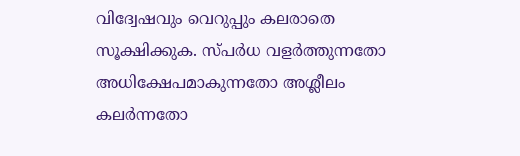വിദ്വേഷവും വെറുപ്പും കലരാതെ സൂക്ഷിക്കുക. സ്പർധ വളർത്തുന്നതോ അധിക്ഷേപമാകുന്നതോ അശ്ലീലം കലർന്നതോ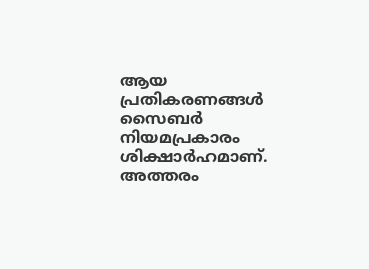ആയ പ്രതികരണങ്ങൾ സൈബർ നിയമപ്രകാരം ശിക്ഷാർഹമാണ്. അത്തരം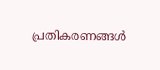പ്രതികരണങ്ങൾ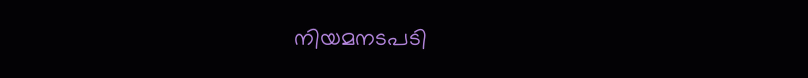നിയമനടപടി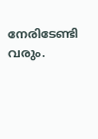നേരിടേണ്ടി വരും.